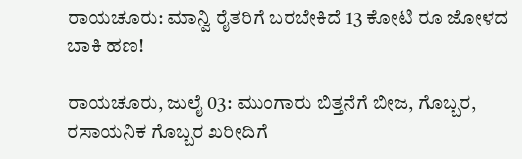ರಾಯಚೂರು: ಮಾನ್ವಿ ರೈತರಿಗೆ ಬರಬೇಕಿದೆ 13 ಕೋಟಿ ರೂ ಜೋಳದ ಬಾಕಿ ಹಣ!

ರಾಯಚೂರು, ಜುಲೈ 03: ಮುಂಗಾರು ಬಿತ್ತನೆಗೆ ಬೀಜ, ಗೊಬ್ಬರ, ರಸಾಯನಿಕ ಗೊಬ್ಬರ ಖರೀದಿಗೆ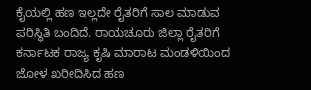ಕೈಯಲ್ಲಿ ಹಣ ಇಲ್ಲದೇ ರೈತರಿಗೆ ಸಾಲ ಮಾಡುವ ಪರಿಸ್ಥಿತಿ ಬಂದಿದೆ. ರಾಯಚೂರು ಜಿಲ್ಲಾ ರೈತರಿಗೆ ಕರ್ನಾಟಕ ರಾಜ್ಯ ಕೃಷಿ ಮಾರಾಟ ಮಂಡಳಿಯಿಂದ ಜೋಳ ಖರೀದಿಸಿದ ಹಣ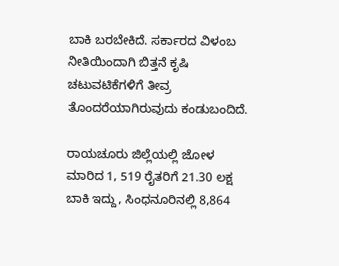ಬಾಕಿ ಬರಬೇಕಿದೆ. ಸರ್ಕಾರದ ವಿಳಂಬ ನೀತಿಯಿಂದಾಗಿ ಬಿತ್ತನೆ ಕೃಷಿ ಚಟುವಟಿಕೆಗಳಿಗೆ ತೀವ್ರ ತೊಂದರೆಯಾಗಿರುವುದು ಕಂಡುಬಂದಿದೆ.

ರಾಯಚೂರು ಜಿಲ್ಲೆಯಲ್ಲಿ ಜೋಳ ಮಾರಿದ 1, 519 ರೈತರಿಗೆ 21.30 ಲಕ್ಷ ಬಾಕಿ ಇದ್ದು, ಸಿಂಧನೂರಿನಲ್ಲಿ 8,864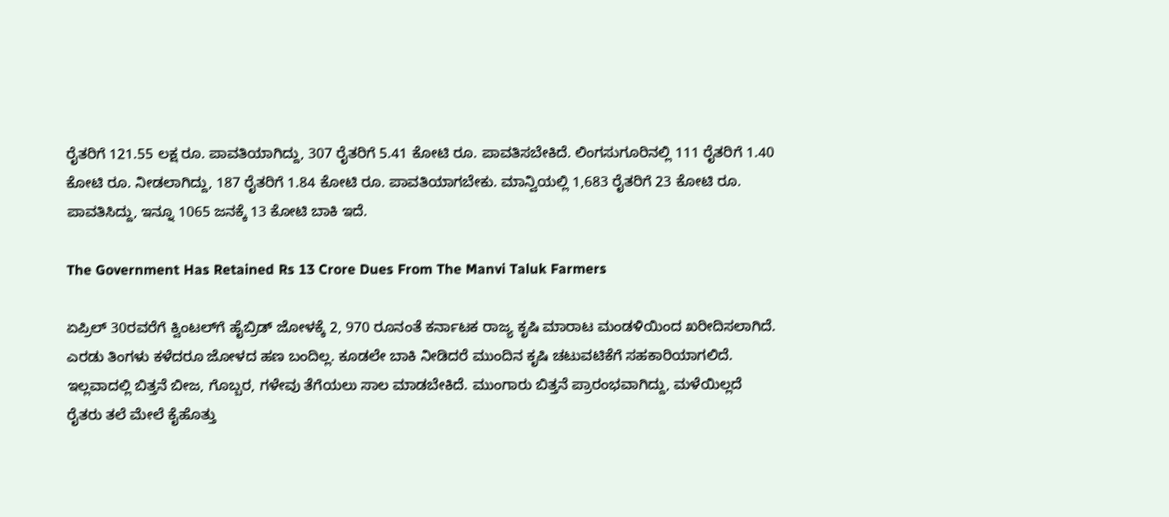ರೈತರಿಗೆ 121.55 ಲಕ್ಷ ರೂ. ಪಾವತಿಯಾಗಿದ್ದು, 307 ರೈತರಿಗೆ 5.41 ಕೋಟಿ ರೂ. ಪಾವತಿಸಬೇಕಿದೆ. ಲಿಂಗಸುಗೂರಿನಲ್ಲಿ 111 ರೈತರಿಗೆ 1.40 ಕೋಟಿ ರೂ. ನೀಡಲಾಗಿದ್ದು, 187 ರೈತರಿಗೆ 1.84 ಕೋಟಿ ರೂ. ಪಾವತಿಯಾಗಬೇಕು. ಮಾನ್ವಿಯಲ್ಲಿ 1,683 ರೈತರಿಗೆ 23 ಕೋಟಿ ರೂ. ಪಾವತಿಸಿದ್ದು, ಇನ್ನೂ 1065 ಜನಕ್ಕೆ 13 ಕೋಟಿ ಬಾಕಿ ಇದೆ.

The Government Has Retained Rs 13 Crore Dues From The Manvi Taluk Farmers

ಏಪ್ರಿಲ್‌ 30ರವರೆಗೆ ಕ್ವಿಂಟಲ್‌ಗೆ ಹೈಬ್ರಿಡ್‌ ಜೋಳಕ್ಕೆ 2, 970 ರೂನಂತೆ ಕರ್ನಾಟಕ ರಾಜ್ಯ ಕೃಷಿ ಮಾರಾಟ ಮಂಡಳಿಯಿಂದ ಖರೀದಿಸಲಾಗಿದೆ. ಎರಡು ತಿಂಗಳು ಕಳೆದರೂ ಜೋಳದ ಹಣ ಬಂದಿಲ್ಲ. ಕೂಡಲೇ ಬಾಕಿ ನೀಡಿದರೆ ಮುಂದಿನ ಕೃಷಿ ಚಟುವಟಿಕೆಗೆ ಸಹಕಾರಿಯಾಗಲಿದೆ. ಇಲ್ಲವಾದಲ್ಲಿ ಬಿತ್ತನೆ ಬೀಜ, ಗೊಬ್ಬರ, ಗಳೇವು ತೆಗೆಯಲು ಸಾಲ ಮಾಡಬೇಕಿದೆ. ಮುಂಗಾರು ಬಿತ್ತನೆ ಪ್ರಾರಂಭವಾಗಿದ್ದು, ಮಳೆಯಿಲ್ಲದೆ ರೈತರು ತಲೆ ಮೇಲೆ ಕೈಹೊತ್ತು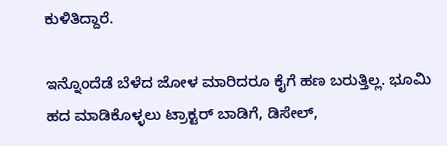ಕುಳಿತಿದ್ದಾರೆ.

ಇನ್ನೊಂದೆಡೆ ಬೆಳೆದ ಜೋಳ ಮಾರಿದರೂ ಕೈಗೆ ಹಣ ಬರುತ್ತಿಲ್ಲ. ಭೂಮಿ ಹದ ಮಾಡಿಕೊಳ್ಳಲು ಟ್ರಾಕ್ಟರ್‌ ಬಾಡಿಗೆ, ಡಿಸೇಲ್‌,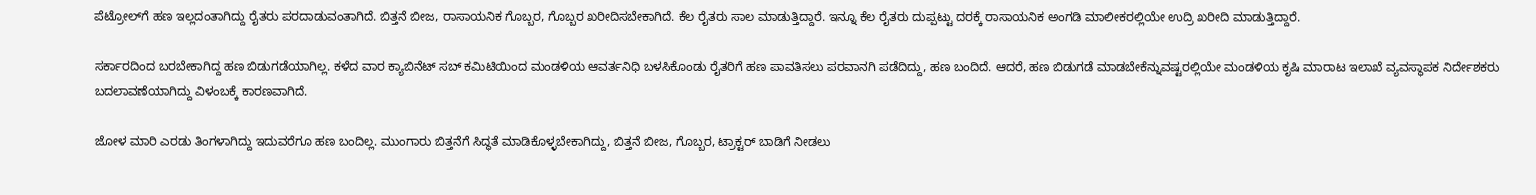ಪೆಟ್ರೋಲ್‌ಗೆ ಹಣ ಇಲ್ಲದಂತಾಗಿದ್ದು ರೈತರು ಪರದಾಡುವಂತಾಗಿದೆ. ಬಿತ್ತನೆ ಬೀಜ, ರಾಸಾಯನಿಕ ಗೊಬ್ಬರ, ಗೊಬ್ಬರ ಖರೀದಿಸಬೇಕಾಗಿದೆ. ಕೆಲ ರೈತರು ಸಾಲ ಮಾಡುತ್ತಿದ್ದಾರೆ. ಇನ್ನೂ ಕೆಲ ರೈತರು ದುಪ್ಪಟ್ಟು ದರಕ್ಕೆ ರಾಸಾಯನಿಕ ಅಂಗಡಿ ಮಾಲೀಕರಲ್ಲಿಯೇ ಉದ್ರಿ ಖರೀದಿ ಮಾಡುತ್ತಿದ್ದಾರೆ.

ಸರ್ಕಾರದಿಂದ ಬರಬೇಕಾಗಿದ್ದ ಹಣ ಬಿಡುಗಡೆಯಾಗಿಲ್ಲ. ಕಳೆದ ವಾರ ಕ್ಯಾಬಿನೆಟ್‌ ಸಬ್‌ ಕಮಿಟಿಯಿಂದ ಮಂಡಳಿಯ ಆವರ್ತನಿಧಿ ಬಳಸಿಕೊಂಡು ರೈತರಿಗೆ ಹಣ ಪಾವತಿಸಲು ಪರವಾನಗಿ ಪಡೆದಿದ್ದು, ಹಣ ಬಂದಿದೆ. ಆದರೆ, ಹಣ ಬಿಡುಗಡೆ ಮಾಡಬೇಕೆನ್ನುವಷ್ಟರಲ್ಲಿಯೇ ಮಂಡಳಿಯ ಕೃಷಿ ಮಾರಾಟ ಇಲಾಖೆ ವ್ಯವಸ್ಥಾಪಕ ನಿರ್ದೇಶಕರು ಬದಲಾವಣೆಯಾಗಿದ್ದು ವಿಳಂಬಕ್ಕೆ ಕಾರಣವಾಗಿದೆ.

ಜೋಳ ಮಾರಿ ಎರಡು ತಿಂಗಳಾಗಿದ್ದು ಇದುವರೆಗೂ ಹಣ ಬಂದಿಲ್ಲ. ಮುಂಗಾರು ಬಿತ್ತನೆಗೆ ಸಿದ್ಧತೆ ಮಾಡಿಕೊಳ್ಳಬೇಕಾಗಿದ್ದು, ಬಿತ್ತನೆ ಬೀಜ, ಗೊಬ್ಬರ, ಟ್ರಾಕ್ಟರ್‌ ಬಾಡಿಗೆ ನೀಡಲು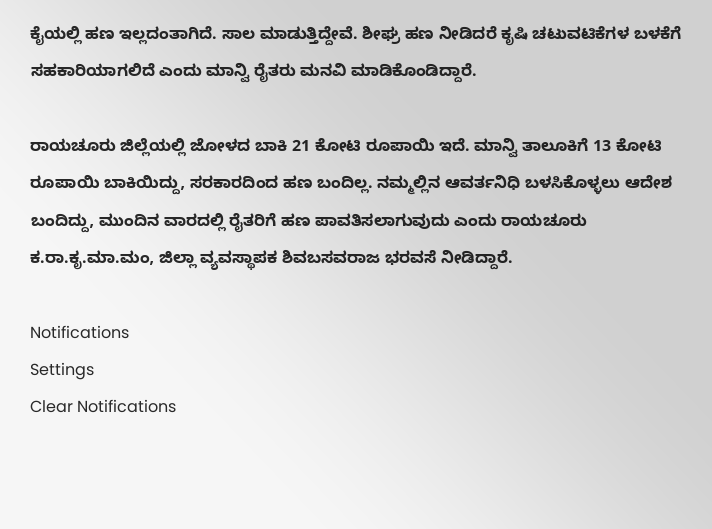ಕೈಯಲ್ಲಿ ಹಣ ಇಲ್ಲದಂತಾಗಿದೆ. ಸಾಲ ಮಾಡುತ್ತಿದ್ದೇವೆ. ಶೀಘ್ರ ಹಣ ನೀಡಿದರೆ ಕೃಷಿ ಚಟುವಟಿಕೆಗಳ ಬಳಕೆಗೆ ಸಹಕಾರಿಯಾಗಲಿದೆ ಎಂದು ಮಾನ್ವಿ ರೈತರು ಮನವಿ ಮಾಡಿಕೊಂಡಿದ್ದಾರೆ.

ರಾಯಚೂರು ಜಿಲ್ಲೆಯಲ್ಲಿ ಜೋಳದ ಬಾಕಿ 21 ಕೋಟಿ ರೂಪಾಯಿ ಇದೆ. ಮಾನ್ವಿ ತಾಲೂಕಿಗೆ 13 ಕೋಟಿ ರೂಪಾಯಿ ಬಾಕಿಯಿದ್ದು, ಸರಕಾರದಿಂದ ಹಣ ಬಂದಿಲ್ಲ. ನಮ್ಮಲ್ಲಿನ ಆವರ್ತನಿಧಿ ಬಳಸಿಕೊಳ್ಳಲು ಆದೇಶ ಬಂದಿದ್ದು, ಮುಂದಿನ ವಾರದಲ್ಲಿ ರೈತರಿಗೆ ಹಣ ಪಾವತಿಸಲಾಗುವುದು ಎಂದು ರಾಯಚೂರು ಕ.ರಾ.ಕೃ.ಮಾ.ಮಂ, ಜಿಲ್ಲಾ ವ್ಯವಸ್ಥಾಪಕ ಶಿವಬಸವರಾಜ ಭರವಸೆ ನೀಡಿದ್ದಾರೆ.

Notifications
Settings
Clear Notifications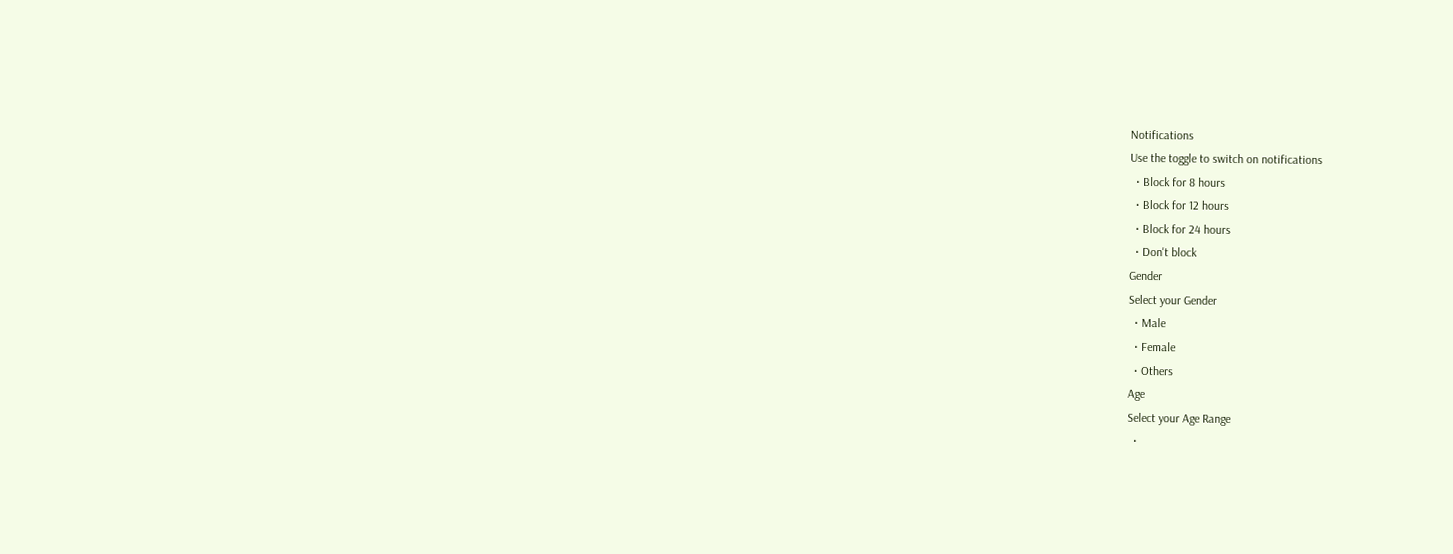Notifications
Use the toggle to switch on notifications
  • Block for 8 hours
  • Block for 12 hours
  • Block for 24 hours
  • Don't block
Gender
Select your Gender
  • Male
  • Female
  • Others
Age
Select your Age Range
  •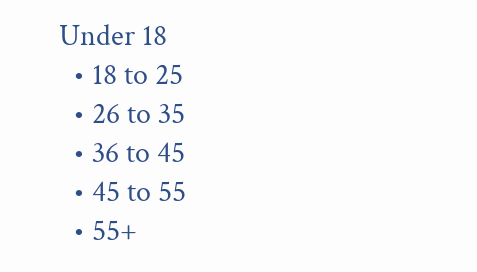Under 18
  • 18 to 25
  • 26 to 35
  • 36 to 45
  • 45 to 55
  • 55+